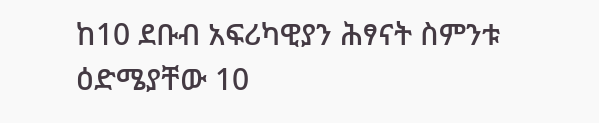ከ10 ደቡብ አፍሪካዊያን ሕፃናት ስምንቱ ዕድሜያቸው 10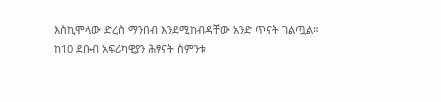እስኪሞላው ድረስ ማንበብ እንደሚከብዳቸው አንድ ጥናት ገልጧል።
ከ10 ደቡብ አፍሪካዊያን ሕፃናት ስምንቱ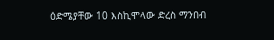ዕድሜያቸው 10 እስኪሞላው ድረስ ማንበብ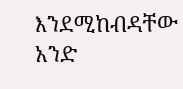እንደሚከብዳቸው አንድ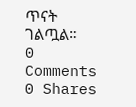ጥናት ገልጧል።
0 Comments
0 Shares